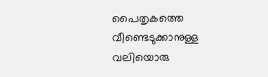പൈതൃകത്തെ വീണ്ടെടുക്കാനുള്ള വലിയൊരു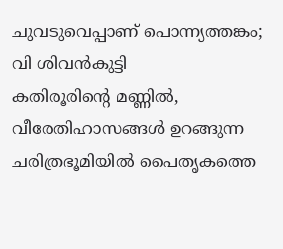ചുവടുവെപ്പാണ് പൊന്ന്യത്തങ്കം; വി ശിവൻകുട്ടി
കതിരൂരിന്റെ മണ്ണിൽ, വീരേതിഹാസങ്ങൾ ഉറങ്ങുന്ന ചരിത്രഭൂമിയിൽ പൈതൃകത്തെ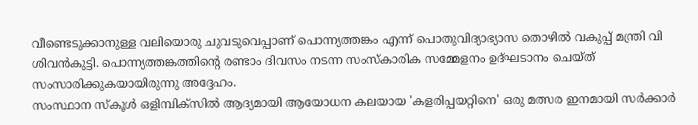വീണ്ടെടുക്കാനുള്ള വലിയൊരു ചുവടുവെപ്പാണ് പൊന്ന്യത്തങ്കം എന്ന് പൊതുവിദ്യാഭ്യാസ തൊഴിൽ വകുപ്പ് മന്ത്രി വി ശിവൻകുട്ടി. പൊന്ന്യത്തങ്കത്തിന്റെ രണ്ടാം ദിവസം നടന്ന സംസ്കാരിക സമ്മേളനം ഉദ്ഘടാനം ചെയ്ത് സംസാരിക്കുകയായിരുന്നു അദ്ദേഹം.
സംസ്ഥാന സ്കൂൾ ഒളിമ്പിക്സിൽ ആദ്യമായി ആയോധന കലയായ 'കളരിപ്പയറ്റിനെ' ഒരു മത്സര ഇനമായി സർക്കാർ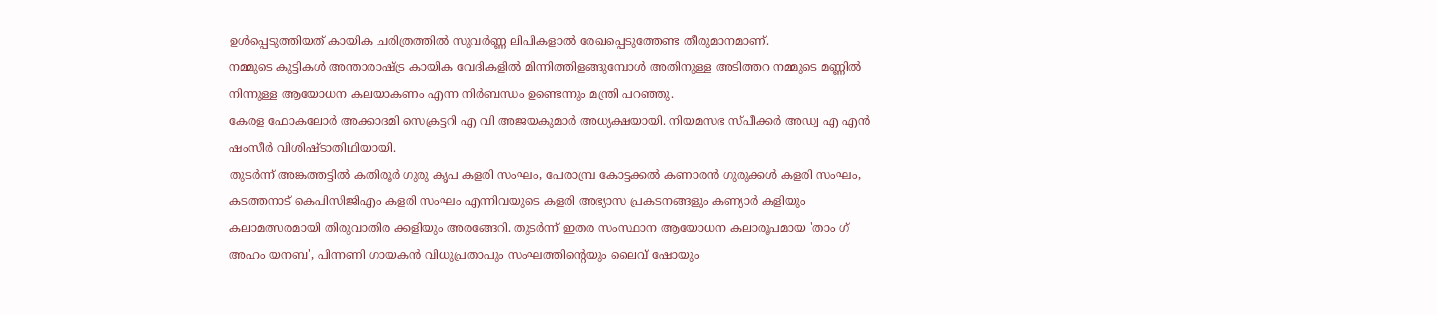ഉൾപ്പെടുത്തിയത് കായിക ചരിത്രത്തിൽ സുവർണ്ണ ലിപികളാൽ രേഖപ്പെടുത്തേണ്ട തീരുമാനമാണ്.
നമ്മുടെ കുട്ടികൾ അന്താരാഷ്ട്ര കായിക വേദികളിൽ മിന്നിത്തിളങ്ങുമ്പോൾ അതിനുള്ള അടിത്തറ നമ്മുടെ മണ്ണിൽ നിന്നുള്ള ആയോധന കലയാകണം എന്ന നിർബന്ധം ഉണ്ടെന്നും മന്ത്രി പറഞ്ഞു.
കേരള ഫോകലോർ അക്കാദമി സെക്രട്ടറി എ വി അജയകുമാർ അധ്യക്ഷയായി. നിയമസഭ സ്പീക്കർ അഡ്വ എ എൻ ഷംസീർ വിശിഷ്ടാതിഥിയായി.
തുടർന്ന് അങ്കത്തട്ടിൽ കതിരൂർ ഗുരു കൃപ കളരി സംഘം, പേരാമ്പ്ര കോട്ടക്കൽ കണാരൻ ഗുരുക്കൾ കളരി സംഘം, കടത്തനാട് കെപിസിജിഎം കളരി സംഘം എന്നിവയുടെ കളരി അഭ്യാസ പ്രകടനങ്ങളും കണ്യാർ കളിയും കലാമത്സരമായി തിരുവാതിര ക്കളിയും അരങ്ങേറി. തുടർന്ന് ഇതര സംസ്ഥാന ആയോധന കലാരൂപമായ 'താം ഗ് അഹം യനബ', പിന്നണി ഗായകൻ വിധുപ്രതാപും സംഘത്തിന്റെയും ലൈവ് ഷോയും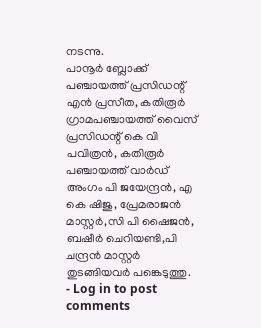നടന്നു.
പാനൂർ ബ്ലോക്ക് പഞ്ചായത്ത് പ്രസിഡന്റ് എൻ പ്രസീത, കതിരൂർ ഗ്രാമപഞ്ചായത്ത് വൈസ് പ്രസിഡന്റ് കെ വി പവിത്രൻ, കതിരൂർ പഞ്ചായത്ത് വാർഡ് അംഗം പി ജയേന്ദ്രൻ, എ കെ ഷിജു, പ്രേമരാജൻ മാസ്റ്റർ,സി പി ഷൈജൻ, ബഷീർ ചെറിയണ്ടി,പി ചന്ദ്രൻ മാസ്റ്റർ തുടങ്ങിയവർ പങ്കെടുത്തു.
- Log in to post comments